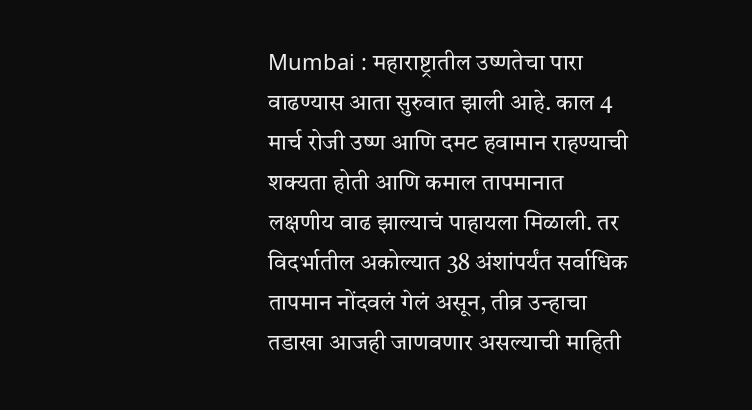Mumbai : महाराष्ट्रातील उष्णतेचा पारा वाढण्यास आता सुरुवात झाली आहे. काल 4 मार्च रोजी उष्ण आणि दमट हवामान राहण्याची शक्यता होती आणि कमाल तापमानात लक्षणीय वाढ झाल्याचं पाहायला मिळाली. तर विदर्भातील अकोल्यात 38 अंशांपर्यंत सर्वाधिक तापमान नोंदवलं गेलं असून, तीव्र उन्हाचा तडाखा आजही जाणवणार असल्याची माहिती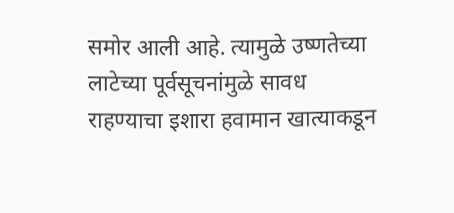समोर आली आहे. त्यामुळे उष्णतेच्या लाटेच्या पूर्वसूचनांमुळे सावध राहण्याचा इशारा हवामान खात्याकडून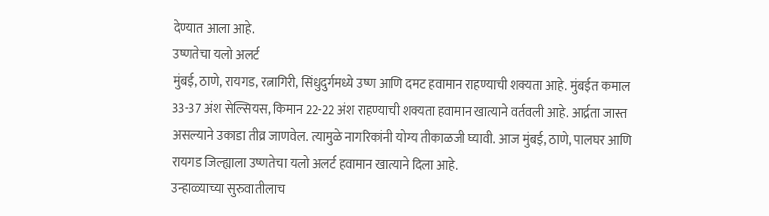देण्यात आला आहे.
उष्णतेचा यलो अलर्ट
मुंबई, ठाणे, रायगड, रत्नागिरी, सिंधुदुर्गमध्ये उष्ण आणि दमट हवामान राहण्याची शक्यता आहे. मुंबईत कमाल 33-37 अंश सेल्सियस, किमान 22-22 अंश राहण्याची शक्यता हवामान खात्याने वर्तवली आहे. आर्द्रता जास्त असल्याने उकाडा तीव्र जाणवेल. त्यामुळे नागरिकांनी योग्य तीकाळजी घ्यावी. आज मुंबई, ठाणे, पालघर आणि रायगड जिल्ह्याला उष्णतेचा यलो अलर्ट हवामान खात्याने दिला आहे.
उन्हाळ्याच्या सुरुवातीलाच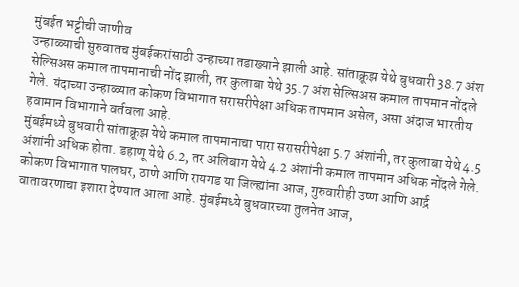मुंबईत भट्टीची जाणीव
उन्हाळ्याची सुरुवातच मुंबईकरांसाठी उन्हाच्या तडाख्याने झाली आहे. सांताक्रूझ येथे बुधवारी 38.7 अंश सेल्सिअस कमाल तापमानाची नोंद झाली, तर कुलाबा येथे 35.7 अंश सेल्सिअस कमाल तापमान नोंदले गेले. यंदाच्या उन्हाळ्यात कोकण विभागात सरासरीपेक्षा अधिक तापमान असेल, असा अंदाज भारतीय हवामान विभागाने वर्तवला आहे.
मुंबईमध्ये बुधवारी सांताक्रूझ येथे कमाल तापमानाचा पारा सरासरीपेक्षा 5.7 अंशांनी, तर कुलाबा येथे 4.5 अंशांनी अधिक होता. डहाणू येथे 6.2, तर अलिबाग येथे 4.2 अंशांनी कमाल तापमान अधिक नोंदले गेले. कोकण विभागात पालघर, ठाणे आणि रायगड या जिल्ह्यांना आज, गुरुवारीही उष्ण आणि आर्द्र वातावरणाचा इशारा देण्यात आला आहे. मुंबईमध्ये बुधवारच्या तुलनेत आज,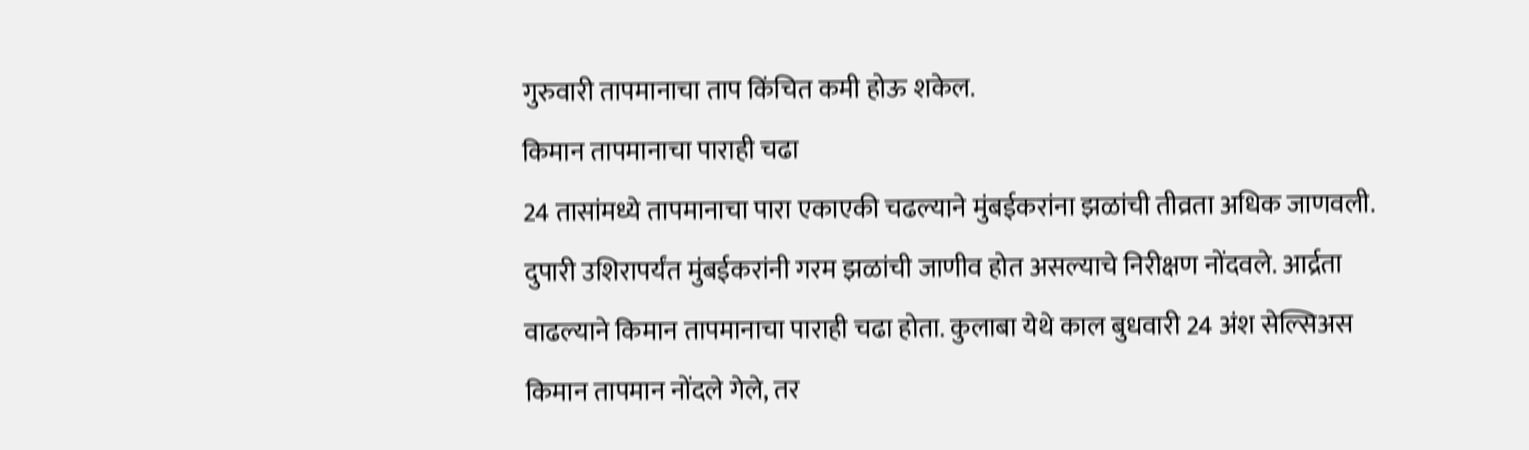गुरुवारी तापमानाचा ताप किंचित कमी होऊ शकेल.
किमान तापमानाचा पाराही चढा
24 तासांमध्ये तापमानाचा पारा एकाएकी चढल्याने मुंबईकरांना झळांची तीव्रता अधिक जाणवली. दुपारी उशिरापर्यंत मुंबईकरांनी गरम झळांची जाणीव होत असल्याचे निरीक्षण नोंदवले. आर्द्रता वाढल्याने किमान तापमानाचा पाराही चढा होता. कुलाबा येथे काल बुधवारी 24 अंश सेल्सिअस किमान तापमान नोंदले गेले, तर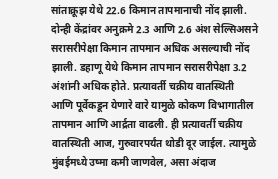सांताक्रूझ येथे 22.6 किमान तापमानाची नोंद झाली. दोन्ही केंद्रांवर अनुक्रमे 2.3 आणि 2.6 अंश सेल्सिअसने सरासरीपेक्षा किमान तापमान अधिक असल्याची नोंद झाली. डहाणू येथे किमान तापमान सरासरीपेक्षा 3.2 अंशांनी अधिक होते. प्रत्यावर्ती चक्रीय वातस्थिती आणि पूर्वेकडून येणारे वारे यामुळे कोकण विभागातील तापमान आणि आर्द्रता वाढली. ही प्रत्यावर्ती चक्रीय वातस्थिती आज, गुरुवारपर्यंत थोडी दूर जाईल. त्यामुळे मुंबईमध्ये उष्मा कमी जाणवेल, असा अंदाज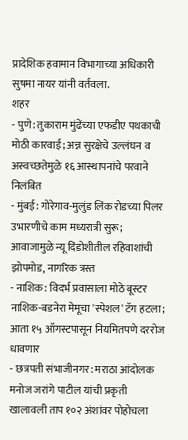प्रादेशिक हवामान विभागाच्या अधिकारी सुषमा नायर यांनी वर्तवला.
शहर
- पुणे: तुकाराम मुंढेंच्या एफडीए पथकाची मोठी कारवाई; अन्न सुरक्षेचे उल्लंघन व अस्वच्छतेमुळे १६ आस्थापनांचे परवाने निलंबित
- मुंबई: गोरेगाव-मुलुंड लिंक रोडच्या पिलर उभारणीचे काम मध्यरात्री सुरू; आवाजामुळे न्यू दिंडोशीतील रहिवाशांची झोपमोड, नागरिक त्रस्त
- नाशिक: विदर्भ प्रवासाला मोठे बूस्टर नाशिक-बडनेरा मेमूचा 'स्पेशल' टॅग हटला; आता १५ ऑगस्टपासून नियमितपणे दररोज धावणार
- छत्रपती संभाजीनगर: मराठा आंदोलक मनोज जरांगे पाटील यांची प्रकृती खालावली ताप १०२ अंशांवर पोहोचला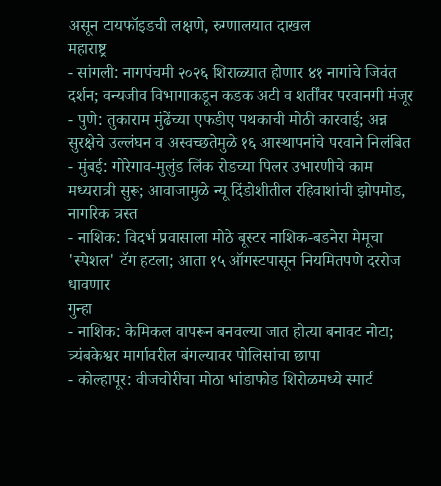असून टायफॉइडची लक्षणे, रुग्णालयात दाखल
महाराष्ट्र
- सांगली: नागपंचमी २०२६ शिराळ्यात होणार ४१ नागांचे जिवंत दर्शन; वन्यजीव विभागाकडून कडक अटी व शर्तींवर परवानगी मंजूर
- पुणे: तुकाराम मुंढेंच्या एफडीए पथकाची मोठी कारवाई; अन्न सुरक्षेचे उल्लंघन व अस्वच्छतेमुळे १६ आस्थापनांचे परवाने निलंबित
- मुंबई: गोरेगाव-मुलुंड लिंक रोडच्या पिलर उभारणीचे काम मध्यरात्री सुरू; आवाजामुळे न्यू दिंडोशीतील रहिवाशांची झोपमोड, नागरिक त्रस्त
- नाशिक: विदर्भ प्रवासाला मोठे बूस्टर नाशिक-बडनेरा मेमूचा 'स्पेशल' टॅग हटला; आता १५ ऑगस्टपासून नियमितपणे दररोज धावणार
गुन्हा
- नाशिक: केमिकल वापरून बनवल्या जात होत्या बनावट नोटा; त्र्यंबकेश्वर मार्गावरील बंगल्यावर पोलिसांचा छापा
- कोल्हापूर: वीजचोरीचा मोठा भांडाफोड शिरोळमध्ये स्मार्ट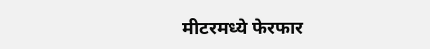मीटरमध्ये फेरफार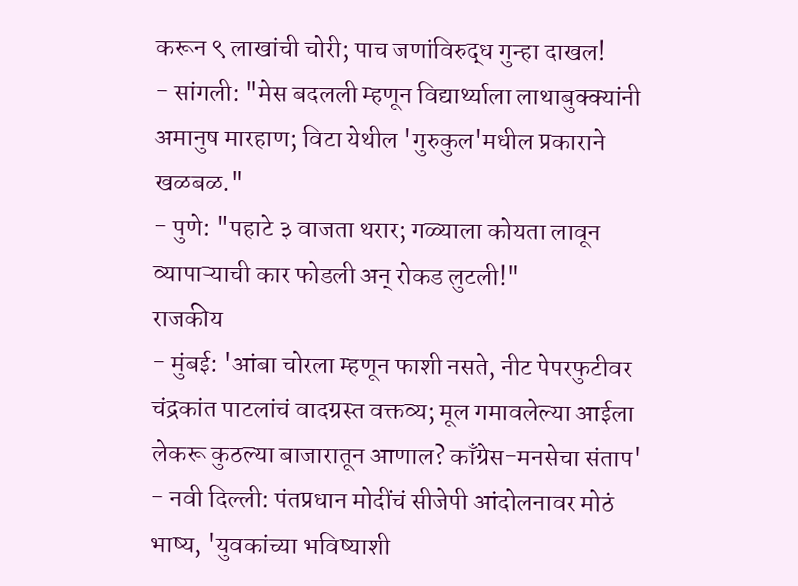करून ९ लाखांची चोरी; पाच जणांविरुद्ध गुन्हा दाखल!
- सांगली: "मेस बदलली म्हणून विद्यार्थ्याला लाथाबुक्क्यांनी अमानुष मारहाण; विटा येथील 'गुरुकुल'मधील प्रकाराने खळबळ."
- पुणे: "पहाटे ३ वाजता थरार; गळ्याला कोयता लावून व्यापाऱ्याची कार फोडली अन् रोकड लुटली!"
राजकीय
- मुंबई: 'आंबा चोरला म्हणून फाशी नसते, नीट पेपरफुटीवर चंद्रकांत पाटलांचं वादग्रस्त वक्तव्य; मूल गमावलेल्या आईला लेकरू कुठल्या बाजारातून आणाल? काँग्रेस-मनसेचा संताप'
- नवी दिल्ली: पंतप्रधान मोदींचं सीजेपी आंदोलनावर मोठं भाष्य, 'युवकांच्या भविष्याशी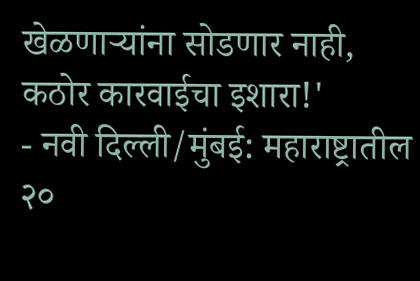खेळणाऱ्यांना सोडणार नाही, कठोर कारवाईचा इशारा!'
- नवी दिल्ली/मुंबई: महाराष्ट्रातील २०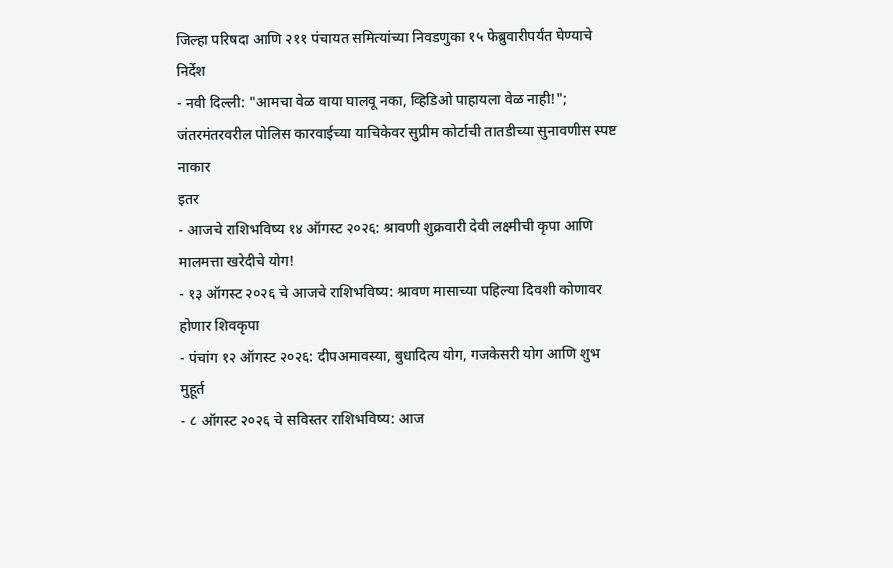जिल्हा परिषदा आणि २११ पंचायत समित्यांच्या निवडणुका १५ फेब्रुवारीपर्यंत घेण्याचे निर्देश
- नवी दिल्ली: "आमचा वेळ वाया घालवू नका, व्हिडिओ पाहायला वेळ नाही!"; जंतरमंतरवरील पोलिस कारवाईच्या याचिकेवर सुप्रीम कोर्टाची तातडीच्या सुनावणीस स्पष्ट नाकार
इतर
- आजचे राशिभविष्य १४ ऑगस्ट २०२६: श्रावणी शुक्रवारी देवी लक्ष्मीची कृपा आणि मालमत्ता खरेदीचे योग!
- १३ ऑगस्ट २०२६ चे आजचे राशिभविष्य: श्रावण मासाच्या पहिल्या दिवशी कोणावर होणार शिवकृपा
- पंचांग १२ ऑगस्ट २०२६: दीपअमावस्या, बुधादित्य योग, गजकेसरी योग आणि शुभ मुहूर्त
- ८ ऑगस्ट २०२६ चे सविस्तर राशिभविष्य: आज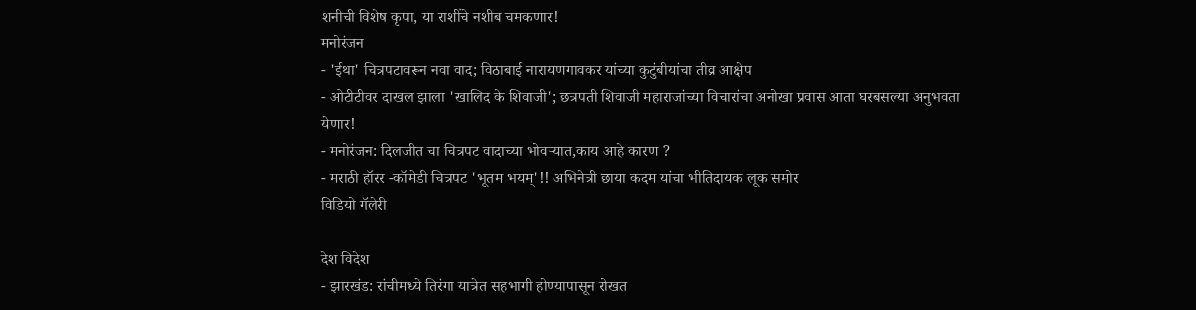शनीची विशेष कृपा, या राशींचे नशीब चमकणार!
मनोरंजन
- 'ईथा' चित्रपटावरून नवा वाद; विठाबाई नारायणगावकर यांच्या कुटुंबीयांचा तीव्र आक्षेप
- ओटीटीवर दाखल झाला 'खालिद के शिवाजी'; छत्रपती शिवाजी महाराजांच्या विचारांचा अनोखा प्रवास आता घरबसल्या अनुभवता येणार!
- मनोरंजन: दिलजीत चा चित्रपट वादाच्या भोवऱ्यात,काय आहे कारण ?
- मराठी हॉरर -कॉमेडी चित्रपट 'भूतम भयम्'!! अभिनेत्री छाया कदम यांचा भीतिदायक लूक समोर
विडियो गॅलेरी

देश विदेश
- झारखंड: रांचीमध्ये तिरंगा यात्रेत सहभागी होण्यापासून रोखत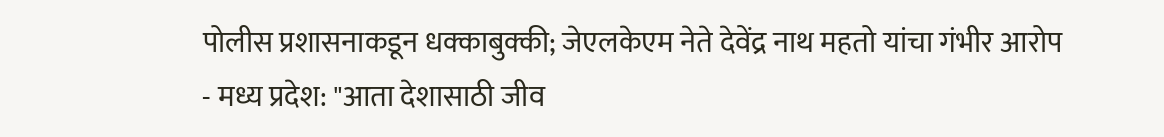पोलीस प्रशासनाकडून धक्काबुक्की; जेएलकेएम नेते देवेंद्र नाथ महतो यांचा गंभीर आरोप
- मध्य प्रदेश: "आता देशासाठी जीव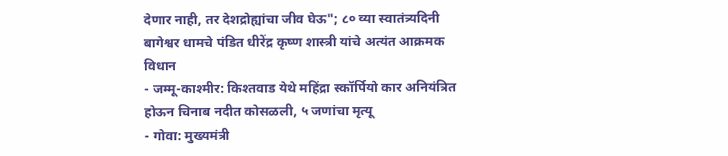देणार नाही, तर देशद्रोह्यांचा जीव घेऊ"; ८० व्या स्वातंत्र्यदिनी बागेश्वर धामचे पंडित धीरेंद्र कृष्ण शास्त्री यांचे अत्यंत आक्रमक विधान
- जम्मू-काश्मीर: किश्तवाड येथे महिंद्रा स्कॉर्पियो कार अनियंत्रित होऊन चिनाब नदीत कोसळली, ५ जणांचा मृत्यू
- गोवा: मुख्यमंत्री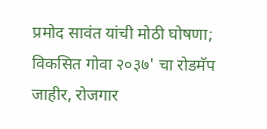प्रमोद सावंत यांची मोठी घोषणा; विकसित गोवा २०३७' चा रोडमॅप जाहीर, रोजगार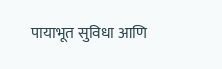पायाभूत सुविधा आणि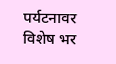पर्यटनावर विशेष भर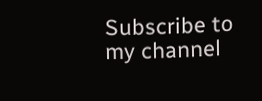Subscribe to my channel